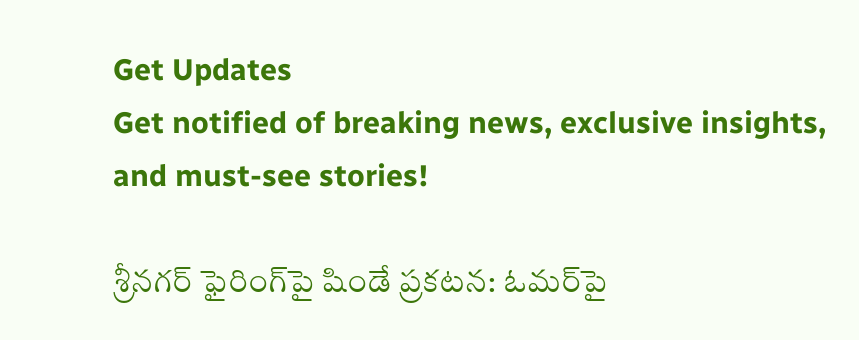Get Updates
Get notified of breaking news, exclusive insights, and must-see stories!

శ్రీనగర్ ఫైరింగ్‌పై షిండే ప్రకటన: ఓమర్‌పై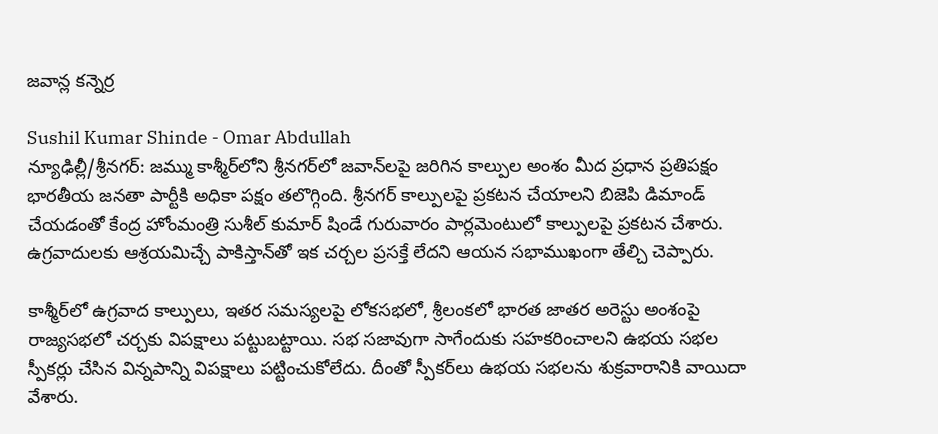జవాన్ల కన్నెర్ర

Sushil Kumar Shinde - Omar Abdullah
న్యూఢిల్లీ/శ్రీనగర్: జమ్ము కాశ్మీర్‌లోని శ్రీనగర్‌లో జవాన్‌లపై జరిగిన కాల్పుల అంశం మీద ప్రధాన ప్రతిపక్షం భారతీయ జనతా పార్టీకి అధికా పక్షం తలొగ్గింది. శ్రీనగర్ కాల్పులపై ప్రకటన చేయాలని బిజెపి డిమాండ్ చేయడంతో కేంద్ర హోంమంత్రి సుశీల్ కుమార్ షిండే గురువారం పార్లమెంటులో కాల్పులపై ప్రకటన చేశారు. ఉగ్రవాదులకు ఆశ్రయమిచ్చే పాకిస్తాన్‌తో ఇక చర్చల ప్రసక్తే లేదని ఆయన సభాముఖంగా తేల్చి చెప్పారు.

కాశ్మీర్‌లో ఉగ్రవాద కాల్పులు, ఇతర సమస్యలపై లోకసభలో, శ్రీలంకలో భారత జాతర అరెస్టు అంశంపై రాజ్యసభలో చర్చకు విపక్షాలు పట్టుబట్టాయి. సభ సజావుగా సాగేందుకు సహకరించాలని ఉభయ సభల స్పీకర్లు చేసిన విన్నపాన్ని విపక్షాలు పట్టించుకోలేదు. దీంతో స్పీకర్‌లు ఉభయ సభలను శుక్రవారానికి వాయిదా వేశారు.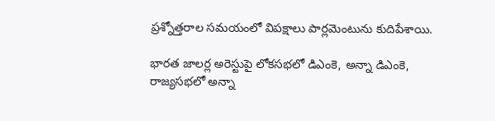ప్రశ్నోత్తరాల సమయంలో విపక్షాలు పార్లమెంటును కుదిపేశాయి.

భారత జాలర్ల అరెస్టుపై లోకసభలో డిఎంకె, అన్నా డిఎంకె, రాజ్యసభలో అన్నా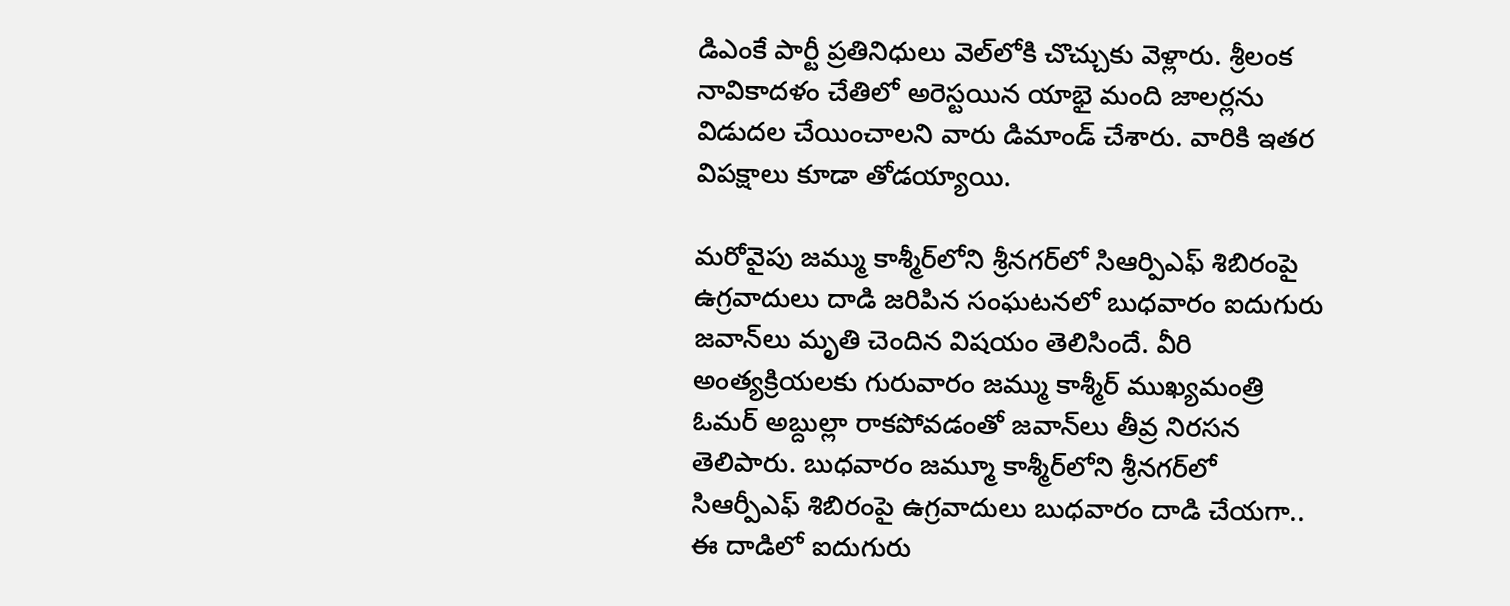డిఎంకే పార్టీ ప్రతినిధులు వెల్‌లోకి చొచ్చుకు వెళ్లారు. శ్రీలంక నావికాదళం చేతిలో అరెస్టయిన యాభై మంది జాలర్లను విడుదల చేయించాలని వారు డిమాండ్ చేశారు. వారికి ఇతర విపక్షాలు కూడా తోడయ్యాయి.

మరోవైపు జమ్ము కాశ్మీర్‌లోని శ్రీనగర్‌లో సిఆర్పిఎఫ్ శిబిరంపై ఉగ్రవాదులు దాడి జరిపిన సంఘటనలో బుధవారం ఐదుగురు జవాన్‌లు మృతి చెందిన విషయం తెలిసిందే. వీరి అంత్యక్రియలకు గురువారం జమ్ము కాశ్మీర్ ముఖ్యమంత్రి ఓమర్ అబ్దుల్లా రాకపోవడంతో జవాన్‌లు తీవ్ర నిరసన తెలిపారు. బుధవారం జమ్మూ కాశ్మీర్‌లోని శ్రీనగర్‌లో సిఆర్పీఎఫ్ శిబిరంపై ఉగ్రవాదులు బుధవారం దాడి చేయగా.. ఈ దాడిలో ఐదుగురు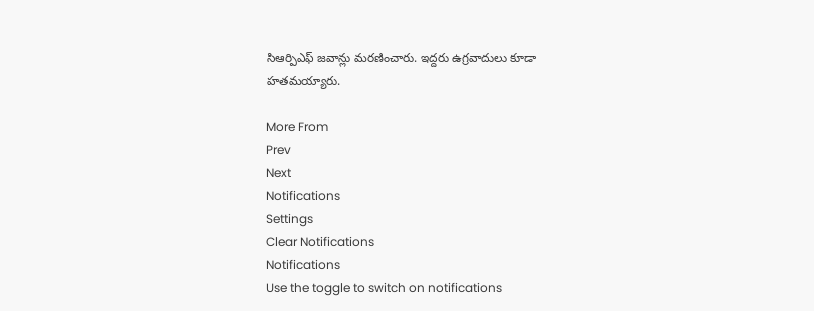సిఆర్పిఎఫ్ జవాన్లు మరణించారు. ఇద్దరు ఉగ్రవాదులు కూడా హతమయ్యారు.

More From
Prev
Next
Notifications
Settings
Clear Notifications
Notifications
Use the toggle to switch on notifications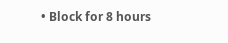• Block for 8 hours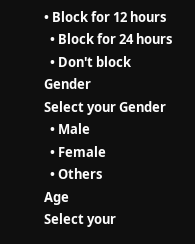• Block for 12 hours
  • Block for 24 hours
  • Don't block
Gender
Select your Gender
  • Male
  • Female
  • Others
Age
Select your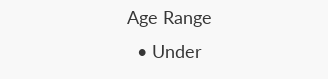Age Range
  • Under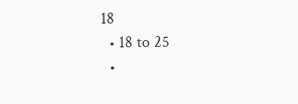18
  • 18 to 25
  •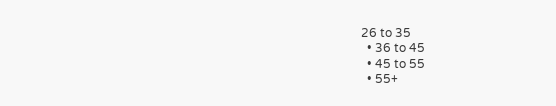26 to 35
  • 36 to 45
  • 45 to 55
  • 55+